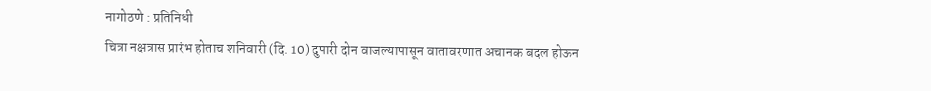नागोठणे : प्रतिनिधी
चित्रा नक्षत्रास प्रारंभ होताच शनिवारी (दि. 10) दुपारी दोन वाजल्यापासून वातावरणात अचानक बदल होऊन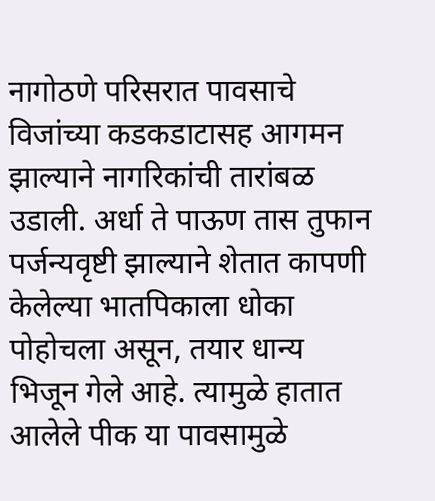नागोठणे परिसरात पावसाचे विजांच्या कडकडाटासह आगमन झाल्याने नागरिकांची तारांबळ उडाली. अर्धा ते पाऊण तास तुफान पर्जन्यवृष्टी झाल्याने शेतात कापणी केलेल्या भातपिकाला धोका पोहोचला असून, तयार धान्य भिजून गेले आहे. त्यामुळे हातात आलेले पीक या पावसामुळे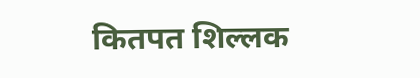कितपत शिल्लक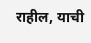राहील, याची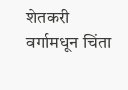शेतकरी वर्गामधून चिंता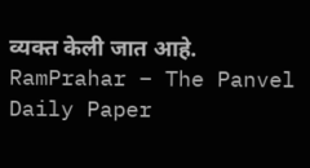व्यक्त केली जात आहे.
RamPrahar – The Panvel Daily Paper